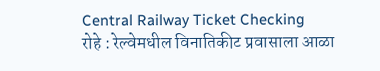Central Railway Ticket Checking
रोहे : रेल्वेमधील विनातिकीट प्रवासाला आळा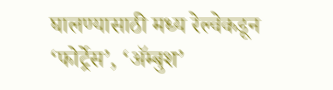घालण्यासाठी मध्य रेल्वेकडून ‘फोर्ट्रेस’, ‘ॲम्बुश’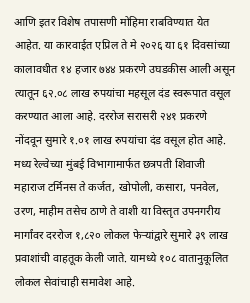आणि इतर विशेष तपासणी मोहिमा राबविण्यात येत आहेत. या कारवाईत एप्रिल ते मे २०२६ या ६१ दिवसांच्या कालावधीत १४ हजार ७४४ प्रकरणे उघडकीस आली असून त्यातून ६२.०८ लाख रुपयांचा महसूल दंड स्वरूपात वसूल करण्यात आला आहे. दररोज सरासरी २४१ प्रकरणे नोंदवून सुमारे १.०१ लाख रुपयांचा दंड वसूल होत आहे.
मध्य रेल्वेच्या मुंबई विभागामार्फत छत्रपती शिवाजी महाराज टर्मिनस ते कर्जत, खोपोली, कसारा, पनवेल, उरण, माहीम तसेच ठाणे ते वाशी या विस्तृत उपनगरीय मार्गांवर दररोज १,८२० लोकल फेऱ्यांद्वारे सुमारे ३९ लाख प्रवाशांची वाहतूक केली जाते. यामध्ये १०८ वातानुकूलित लोकल सेवांचाही समावेश आहे.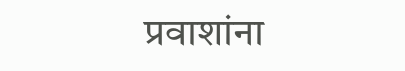प्रवाशांना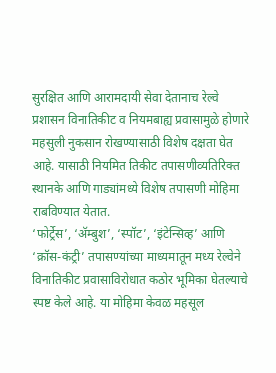सुरक्षित आणि आरामदायी सेवा देतानाच रेल्वे प्रशासन विनातिकीट व नियमबाह्य प्रवासामुळे होणारे महसुली नुकसान रोखण्यासाठी विशेष दक्षता घेत आहे. यासाठी नियमित तिकीट तपासणीव्यतिरिक्त स्थानके आणि गाड्यांमध्ये विशेष तपासणी मोहिमा राबविण्यात येतात.
‘फोर्ट्रेस’, ‘ॲम्बुश’, ‘स्पॉट’, ‘इंटेन्सिव्ह’ आणि ‘क्रॉस-कंट्री’ तपासण्यांच्या माध्यमातून मध्य रेल्वेने विनातिकीट प्रवासाविरोधात कठोर भूमिका घेतल्याचे स्पष्ट केले आहे. या मोहिमा केवळ महसूल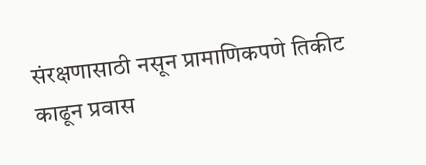संरक्षणासाठी नसून प्रामाणिकपणे तिकीट काढून प्रवास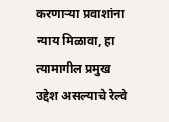करणाऱ्या प्रवाशांना न्याय मिळावा, हा त्यामागील प्रमुख उद्देश असल्याचे रेल्वे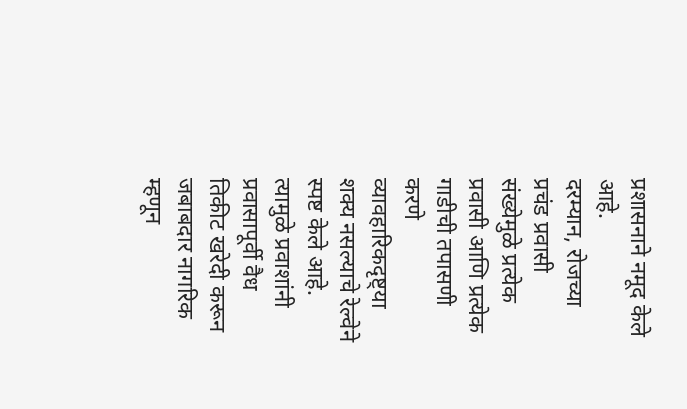प्रशासनाने नमूद केले आहे.
दरम्यान, रोजच्या प्रचंड प्रवासी संख्येमुळे प्रत्येक प्रवासी आणि प्रत्येक गाडीची तपासणी करणे व्यावहारिकदृष्ट्या शक्य नसल्याचे रेल्वेने स्पष्ट केले आहे. त्यामुळे प्रवाशांनी प्रवासापूर्वी वैध तिकीट खरेदी करून जबाबदार नागरिक म्हणून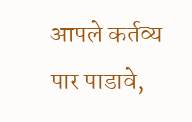आपले कर्तव्य पार पाडावे,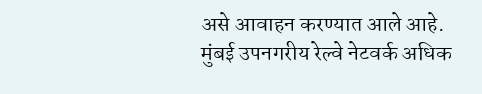असे आवाहन करण्यात आले आहे.
मुंबई उपनगरीय रेल्वे नेटवर्क अधिक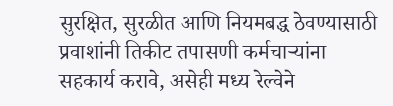सुरक्षित, सुरळीत आणि नियमबद्ध ठेवण्यासाठी प्रवाशांनी तिकीट तपासणी कर्मचाऱ्यांना सहकार्य करावे, असेही मध्य रेल्वेने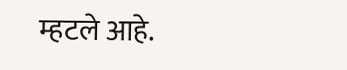म्हटले आहे.